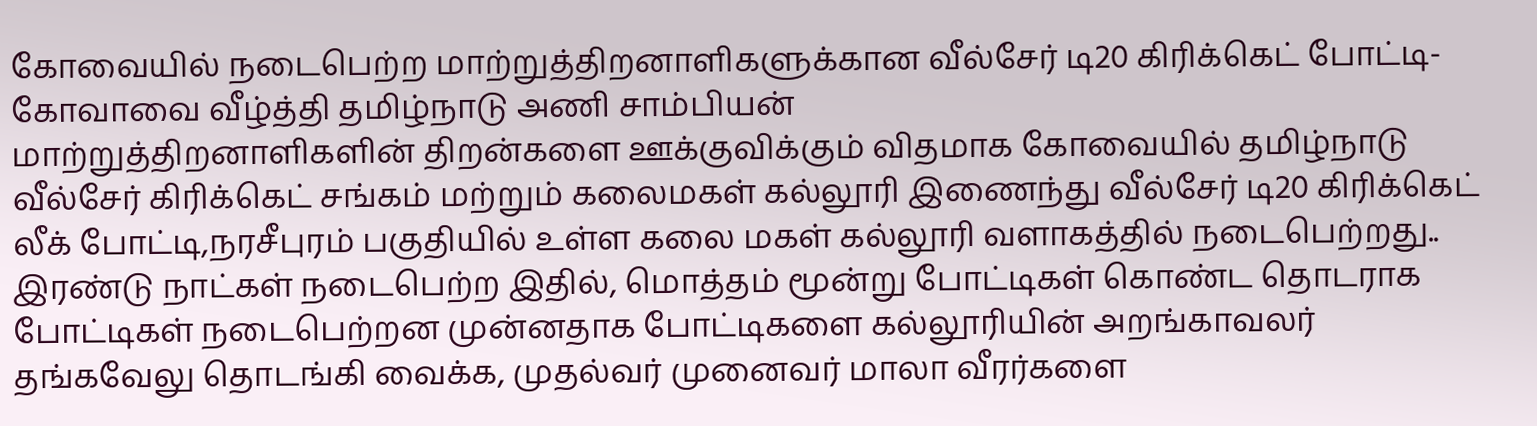கோவையில் நடைபெற்ற மாற்றுத்திறனாளிகளுக்கான வீல்சேர் டி20 கிரிக்கெட் போட்டி-கோவாவை வீழ்த்தி தமிழ்நாடு அணி சாம்பியன்
மாற்றுத்திறனாளிகளின் திறன்களை ஊக்குவிக்கும் விதமாக கோவையில் தமிழ்நாடு வீல்சேர் கிரிக்கெட் சங்கம் மற்றும் கலைமகள் கல்லூரி இணைந்து வீல்சேர் டி20 கிரிக்கெட் லீக் போட்டி,நரசீபுரம் பகுதியில் உள்ள கலை மகள் கல்லூரி வளாகத்தில் நடைபெற்றது..
இரண்டு நாட்கள் நடைபெற்ற இதில், மொத்தம் மூன்று போட்டிகள் கொண்ட தொடராக போட்டிகள் நடைபெற்றன முன்னதாக போட்டிகளை கல்லூரியின் அறங்காவலர் தங்கவேலு தொடங்கி வைக்க, முதல்வர் முனைவர் மாலா வீரர்களை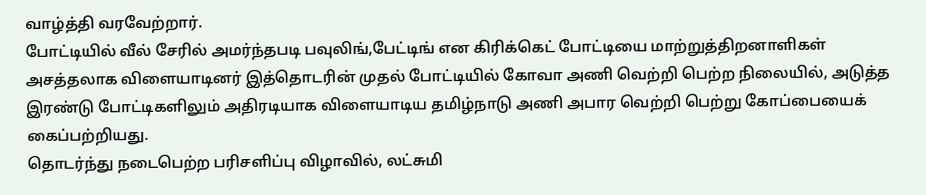வாழ்த்தி வரவேற்றார்.
போட்டியில் வீல் சேரில் அமர்ந்தபடி பவுலிங்,பேட்டிங் என கிரிக்கெட் போட்டியை மாற்றுத்திறனாளிகள் அசத்தலாக விளையாடினர் இத்தொடரின் முதல் போட்டியில் கோவா அணி வெற்றி பெற்ற நிலையில், அடுத்த இரண்டு போட்டிகளிலும் அதிரடியாக விளையாடிய தமிழ்நாடு அணி அபார வெற்றி பெற்று கோப்பையைக் கைப்பற்றியது.
தொடர்ந்து நடைபெற்ற பரிசளிப்பு விழாவில், லட்சுமி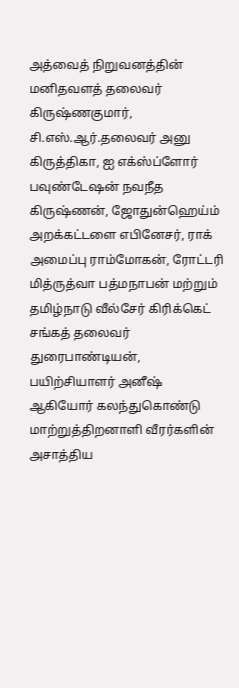அத்வைத் நிறுவனத்தின் மனிதவளத் தலைவர் கிருஷ்ணகுமார், சி.எஸ்.ஆர்.தலைவர் அனு கிருத்திகா, ஐ எக்ஸ்ப்ளோர் பவுண்டேஷன் நவநீத கிருஷ்ணன், ஜோதுன்ஹெய்ம் அறக்கட்டளை எபினேசர், ராக் அமைப்பு ராம்மோகன், ரோட்டரி மித்ருத்வா பத்மநாபன் மற்றும் தமிழ்நாடு வீல்சேர் கிரிக்கெட் சங்கத் தலைவர் துரைபாண்டியன், பயிற்சியாளர் அனீஷ் ஆகியோர் கலந்துகொண்டு மாற்றுத்திறனாளி வீரர்களின் அசாத்திய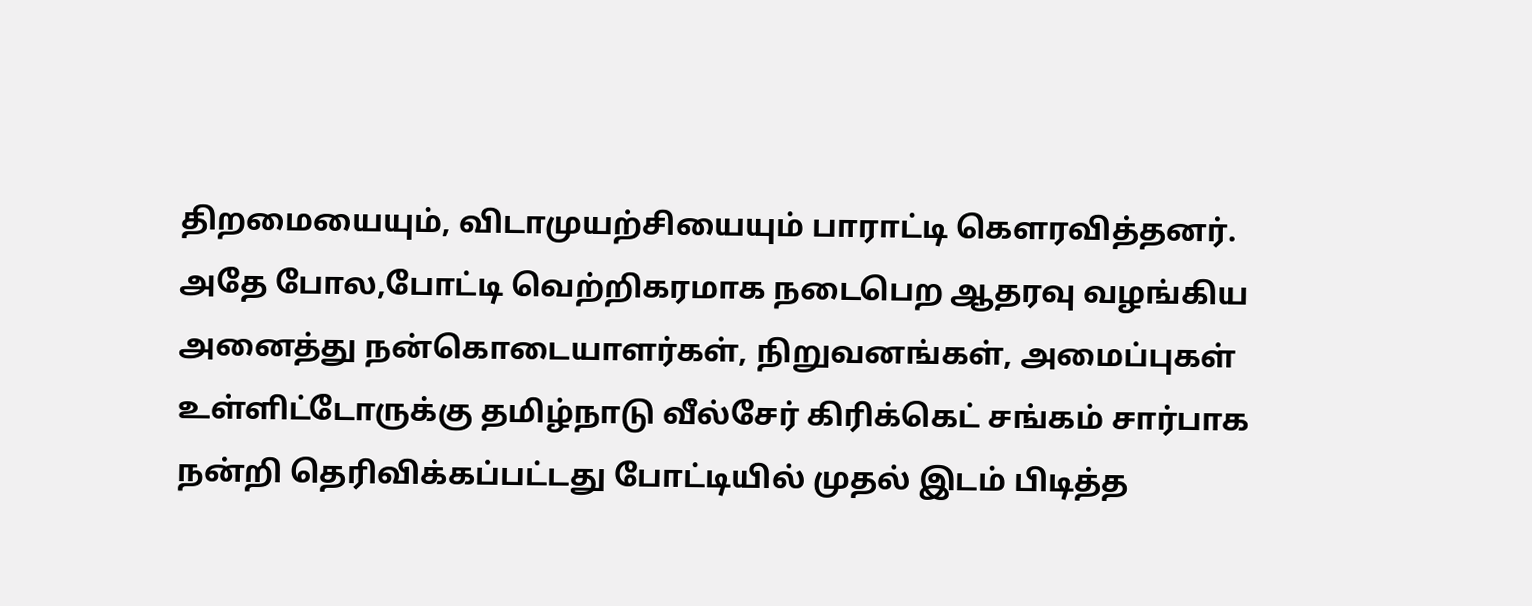திறமையையும், விடாமுயற்சியையும் பாராட்டி கௌரவித்தனர்.
அதே போல,போட்டி வெற்றிகரமாக நடைபெற ஆதரவு வழங்கிய அனைத்து நன்கொடையாளர்கள், நிறுவனங்கள், அமைப்புகள் உள்ளிட்டோருக்கு தமிழ்நாடு வீல்சேர் கிரிக்கெட் சங்கம் சார்பாக நன்றி தெரிவிக்கப்பட்டது போட்டியில் முதல் இடம் பிடித்த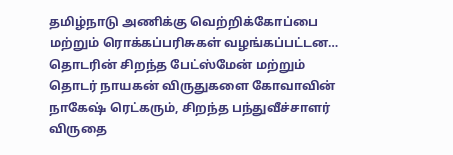தமிழ்நாடு அணிக்கு வெற்றிக்கோப்பை மற்றும் ரொக்கப்பரிசுகள் வழங்கப்பட்டன…
தொடரின் சிறந்த பேட்ஸ்மேன் மற்றும் தொடர் நாயகன் விருதுகளை கோவாவின் நாகேஷ் ரெட்கரும், சிறந்த பந்துவீச்சாளர் விருதை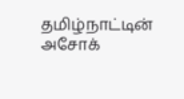தமிழ்நாட்டின் அசோக்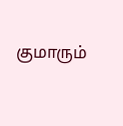குமாரும்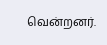வென்றனர்.